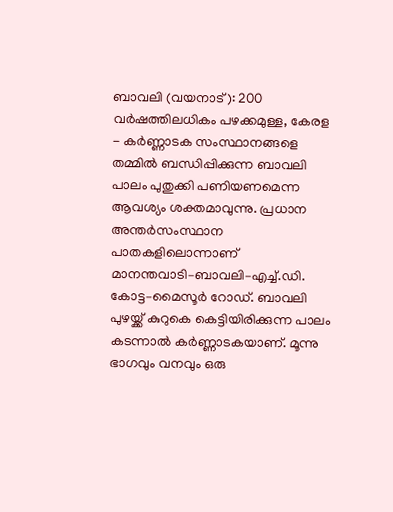ബാവലി (വയനാട്): 200 വർഷത്തിലധികം പഴക്കമുള്ള, കേരള - കർണ്ണാടക സംസ്ഥാനങ്ങളെ തമ്മിൽ ബന്ധിപ്പിക്കുന്ന ബാവലി പാലം പുതുക്കി പണിയണമെന്ന ആവശ്യം ശക്തമാവുന്നു. പ്രധാന അന്തർസംസ്ഥാന പാതകളിലൊന്നാണ് മാനന്തവാടി–ബാവലി–എച്ച്.ഡി. കോട്ട–മൈസൂർ റോഡ്. ബാവലി പുഴയ്ക്ക് കുറുകെ കെട്ടിയിരിക്കുന്ന പാലം കടന്നാൽ കർണ്ണാടകയാണ്. മൂന്നു ഭാഗവും വനവും ഒരു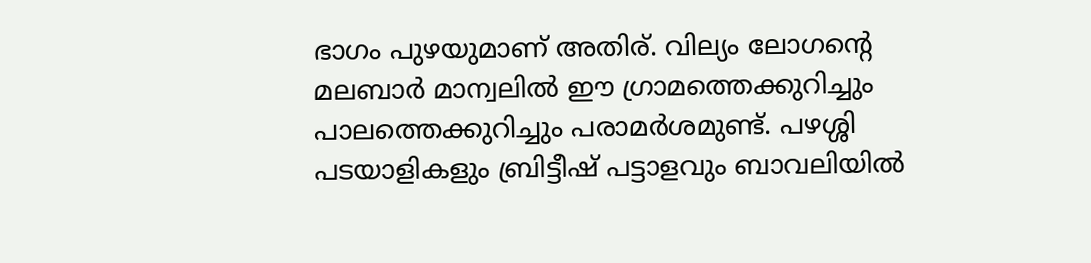ഭാഗം പുഴയുമാണ് അതിര്. വില്യം ലോഗന്റെ മലബാർ മാന്വലിൽ ഈ ഗ്രാമത്തെക്കുറിച്ചും പാലത്തെക്കുറിച്ചും പരാമർശമുണ്ട്. പഴശ്ശി പടയാളികളും ബ്രിട്ടീഷ് പട്ടാളവും ബാവലിയിൽ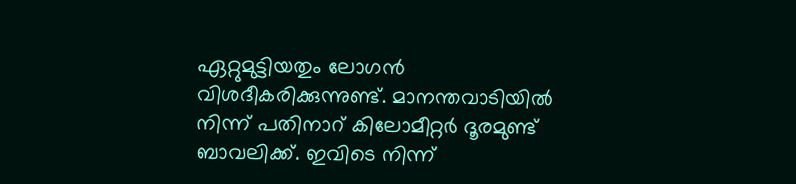ഏറ്റുമുട്ടിയതും ലോഗൻ വിശദീകരിക്കുന്നുണ്ട്. മാനന്തവാടിയിൽ നിന്ന് പതിനാറ് കിലോമീറ്റർ ദൂരമുണ്ട് ബാവലിക്ക്. ഇവിടെ നിന്ന്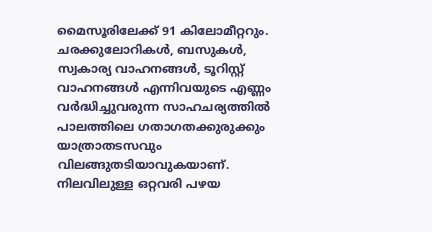മൈസൂരിലേക്ക് 91 കിലോമീറ്ററും. ചരക്കുലോറികൾ, ബസുകൾ, സ്വകാര്യ വാഹനങ്ങൾ, ടൂറിസ്റ്റ് വാഹനങ്ങൾ എന്നിവയുടെ എണ്ണം വർദ്ധിച്ചുവരുന്ന സാഹചര്യത്തിൽ പാലത്തിലെ ഗതാഗതക്കുരുക്കും യാത്രാതടസവും വിലങ്ങുതടിയാവുകയാണ്. നിലവിലുള്ള ഒറ്റവരി പഴയ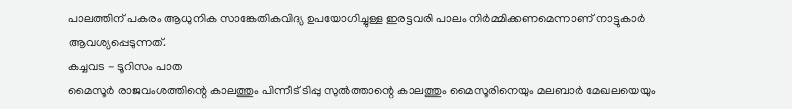പാലത്തിന് പകരം ആധുനിക സാങ്കേതികവിദ്യ ഉപയോഗിച്ചുള്ള ഇരട്ടവരി പാലം നിർമ്മിക്കണമെന്നാണ് നാട്ടുകാർ ആവശ്യപ്പെടുന്നത്.
കച്ചവട - ടൂറിസം പാത
മൈസൂർ രാജവംശത്തിന്റെ കാലത്തും പിന്നീട് ടിപ്പു സുൽത്താന്റെ കാലത്തും മൈസൂരിനെയും മലബാർ മേഖലയെയും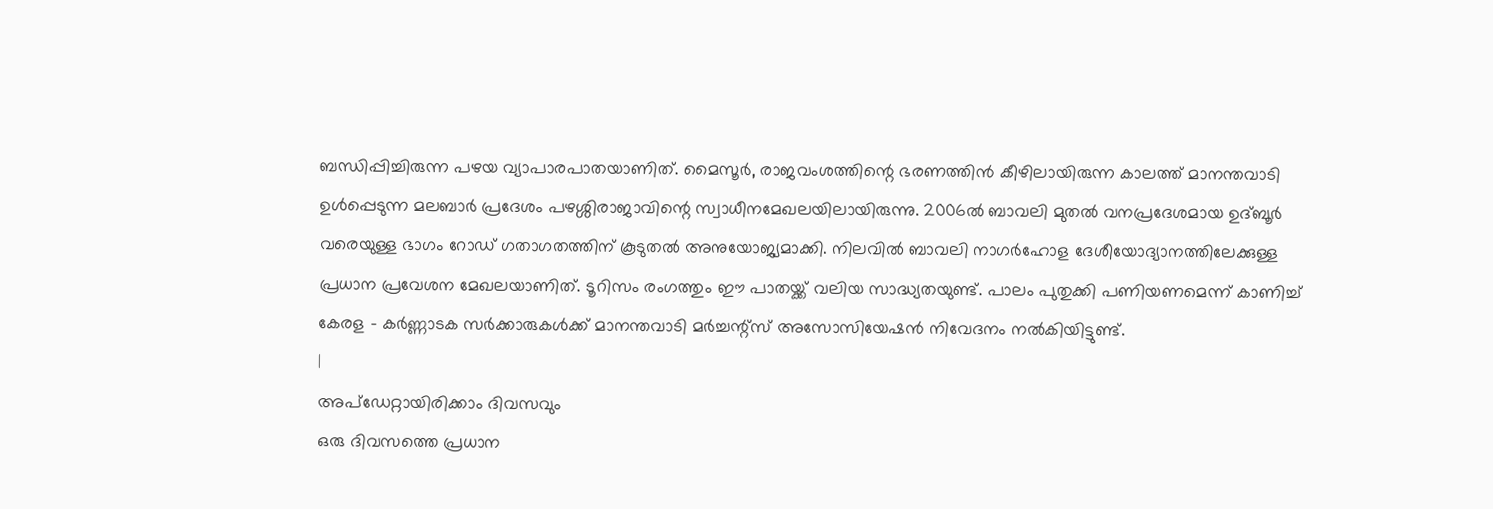ബന്ധിപ്പിച്ചിരുന്ന പഴയ വ്യാപാരപാതയാണിത്. മൈസൂർ, രാജവംശത്തിന്റെ ഭരണത്തിൻ കീഴിലായിരുന്ന കാലത്ത് മാനന്തവാടി ഉൾപ്പെടുന്ന മലബാർ പ്രദേശം പഴശ്ശിരാജാവിന്റെ സ്വാധീനമേഖലയിലായിരുന്നു. 2006ൽ ബാവലി മുതൽ വനപ്രദേശമായ ഉദ്ബൂർ വരെയുള്ള ഭാഗം റോഡ് ഗതാഗതത്തിന് കൂടുതൽ അനുയോജ്യമാക്കി. നിലവിൽ ബാവലി നാഗർഹോള ദേശീയോദ്യാനത്തിലേക്കുള്ള പ്രധാന പ്രവേശന മേഖലയാണിത്. ടൂറിസം രംഗത്തും ഈ പാതയ്ക്ക് വലിയ സാദ്ധ്യതയുണ്ട്. പാലം പുതുക്കി പണിയണമെന്ന് കാണിച്ച് കേരള - കർണ്ണാടക സർക്കാരുകൾക്ക് മാനന്തവാടി മർച്ചന്റ്സ് അസോസിയേഷൻ നിവേദനം നൽകിയിട്ടുണ്ട്.
|
അപ്ഡേറ്റായിരിക്കാം ദിവസവും
ഒരു ദിവസത്തെ പ്രധാന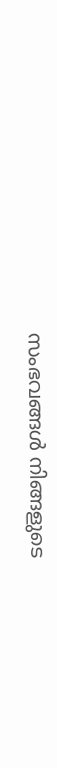സംഭവങ്ങൾ നിങ്ങളുടെ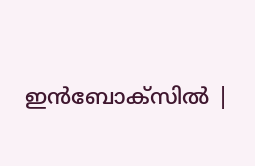ഇൻബോക്സിൽ |